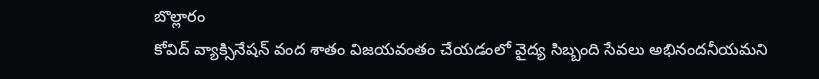బొల్లారం
కోవిద్ వ్యాక్సినేషన్ వంద శాతం విజయవంతం చేయడంలో వైద్య సిబ్బంది సేవలు అభినందనీయమని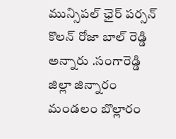మున్సిపల్ ఛైర్ పర్సన్ కొలన్ రోజా బాల్ రెడ్డి అన్నారు .సంగారెడ్డి జిల్లా జిన్నారం మండలం బొల్లారం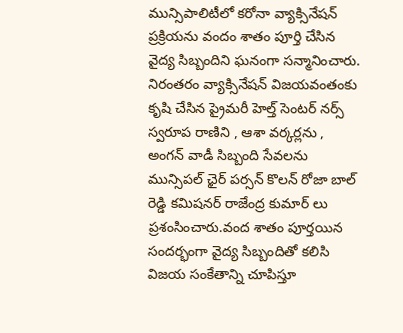మున్సిపాలిటీలో కరోనా వ్యాక్సినేషన్ ప్రక్రియను వందం శాతం పూర్తి చేసిన వైద్య సిబ్బందిని ఘనంగా సన్మానించారు. నిరంతరం వ్యాక్సినేషన్ విజయవంతంకు కృషి చేసిన ప్రైమరీ హెల్త్ సెంటర్ నర్స్ స్వరూప రాణిని , ఆశా వర్కర్లను , అంగన్ వాడీ సిబ్బంది సేవలను మున్సిపల్ ఛైర్ పర్సన్ కొలన్ రోజా బాల్ రెడ్డి కమిషనర్ రాజేంద్ర కుమార్ లు ప్రశంసించారు.వంద శాతం పూర్తయిన సందర్భంగా వైద్య సిబ్బందితో కలిసి విజయ సంకేతాన్ని చూపిస్తూ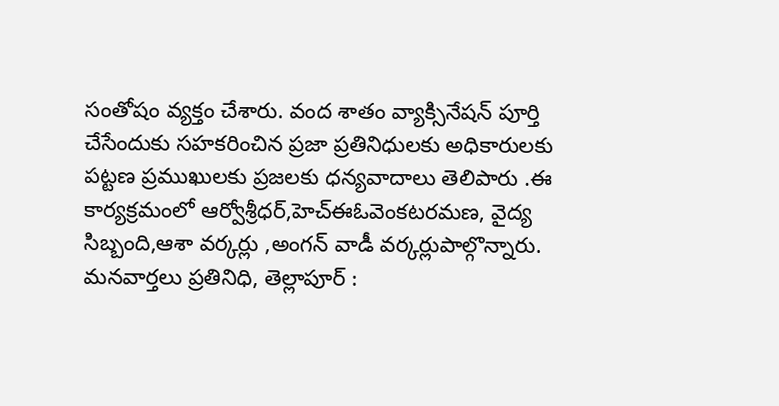సంతోషం వ్యక్తం చేశారు. వంద శాతం వ్యాక్సినేషన్ పూర్తి చేసేందుకు సహకరించిన ప్రజా ప్రతినిధులకు అధికారులకు పట్టణ ప్రముఖులకు ప్రజలకు ధన్యవాదాలు తెలిపారు .ఈ కార్యక్రమంలో ఆర్వోశ్రీధర్,హెచ్ఈఓవెంకటరమణ, వైద్య సిబ్బంది,ఆశా వర్కర్లు ,అంగన్ వాడీ వర్కర్లుపాల్గొన్నారు.
మనవార్తలు ప్రతినిధి, తెల్లాపూర్ :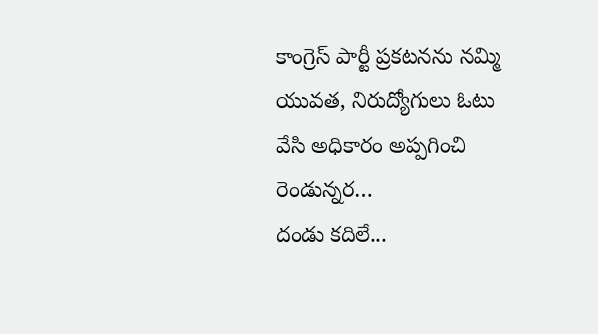కాంగ్రెస్ పార్టీ ప్రకటనను నమ్మి యువత, నిరుద్యోగులు ఓటు వేసి అధికారం అప్పగించి రెండున్నర…
దండు కదిలే...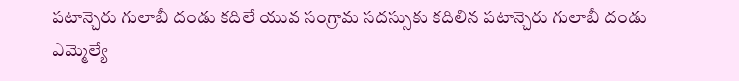పటాన్చెరు గులాబీ దండు కదిలే యువ సంగ్రామ సదస్సుకు కదిలిన పటాన్చెరు గులాబీ దండు ఎమ్మెల్యే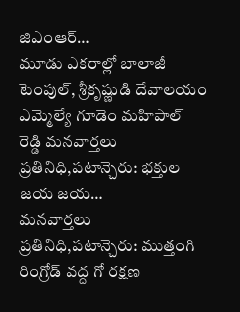జిఎంఆర్…
మూడు ఎకరాల్లో బాలాజీ టెంపుల్, శ్రీకృష్ణుడి దేవాలయం ఎమ్మెల్యే గూడెం మహిపాల్ రెడ్డి మనవార్తలు ప్రతినిధి,పటాన్చెరు: భక్తుల జయ జయ…
మనవార్తలు ప్రతినిధి,పటాన్చెరు: ముత్తంగి రింగ్రోడ్ వద్ద గో రక్షణ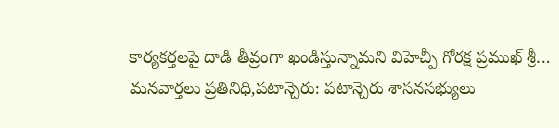కార్యకర్తలపై దాడి తీవ్రంగా ఖండిస్తున్నామని విహెచ్పీ గోరక్ష ప్రముఖ్ శ్రీ…
మనవార్తలు ప్రతినిధి,పటాన్చెరు: పటాన్చెరు శాసనసభ్యులు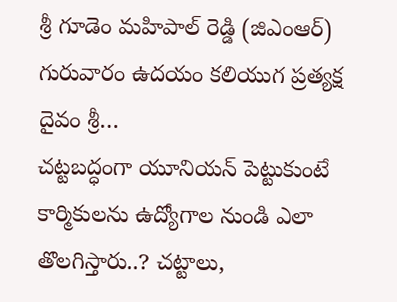శ్రీ గూడెం మహిపాల్ రెడ్డి (జిఎంఆర్) గురువారం ఉదయం కలియుగ ప్రత్యక్ష దైవం శ్రీ…
చట్టబద్ధంగా యూనియన్ పెట్టుకుంటే కార్మికులను ఉద్యోగాల నుండి ఎలా తొలగిస్తారు..? చట్టాలు,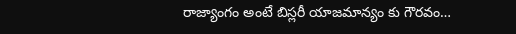రాజ్యాంగం అంటే బిస్లరీ యాజమాన్యం కు గౌరవం…